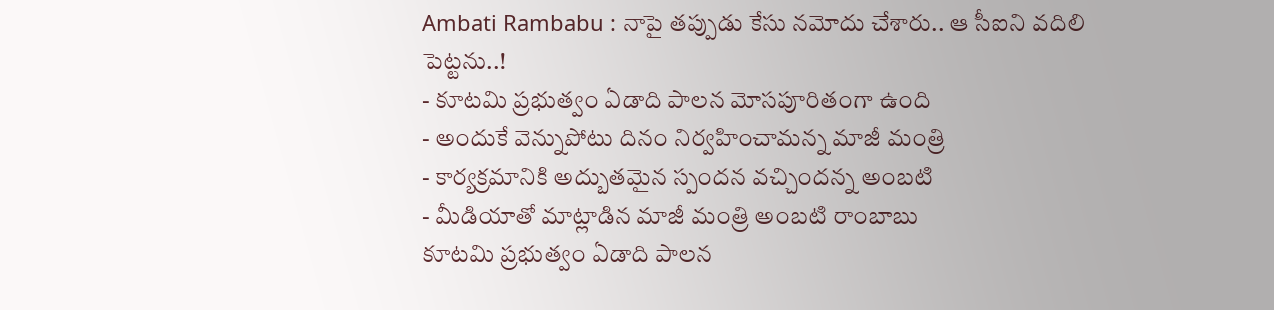Ambati Rambabu : నాపై తప్పుడు కేసు నమోదు చేశారు.. ఆ సీఐని వదిలి పెట్టను..!
- కూటమి ప్రభుత్వం ఏడాది పాలన మోసపూరితంగా ఉంది
- అందుకే వెన్నుపోటు దినం నిర్వహించామన్న మాజీ మంత్రి
- కార్యక్రమానికి అద్బుతమైన స్పందన వచ్చిందన్న అంబటి
- మీడియాతో మాట్లాడిన మాజీ మంత్రి అంబటి రాంబాబు
కూటమి ప్రభుత్వం ఏడాది పాలన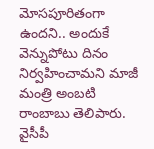మోసపూరితంగా ఉందని.. అందుకే వెన్నుపోటు దినం నిర్వహించామని మాజీ మంత్రి అంబటి రాంబాబు తెలిపారు. వైసీపీ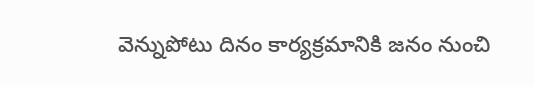వెన్నుపోటు దినం కార్యక్రమానికి జనం నుంచి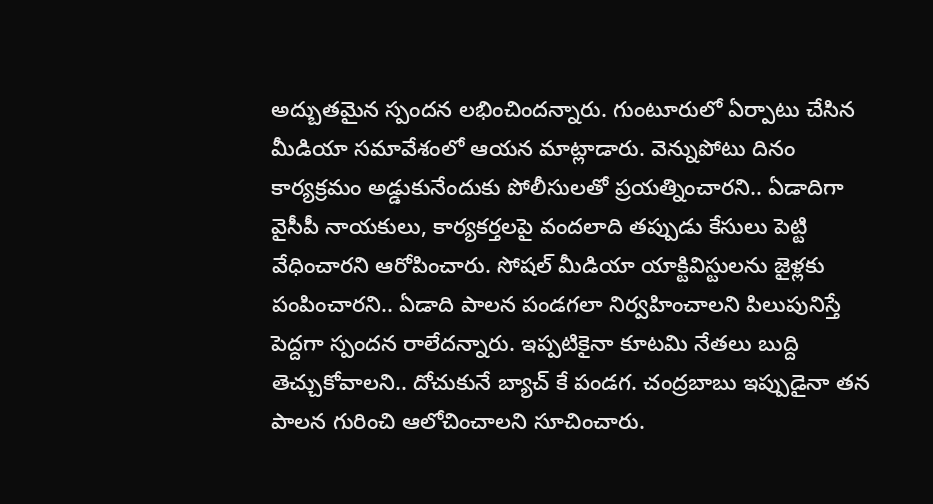అద్బుతమైన స్పందన లభించిందన్నారు. గుంటూరులో ఏర్పాటు చేసిన మీడియా సమావేశంలో ఆయన మాట్లాడారు. వెన్నుపోటు దినం కార్యక్రమం అడ్డుకునేందుకు పోలీసులతో ప్రయత్నించారని.. ఏడాదిగా వైసీపీ నాయకులు, కార్యకర్తలపై వందలాది తప్పుడు కేసులు పెట్టి వేధించారని ఆరోపించారు. సోషల్ మీడియా యాక్టివిస్టులను జైళ్లకు పంపించారని.. ఏడాది పాలన పండగలా నిర్వహించాలని పిలుపునిస్తే పెద్దగా స్పందన రాలేదన్నారు. ఇప్పటికైనా కూటమి నేతలు బుద్ది తెచ్చుకోవాలని.. దోచుకునే బ్యాచ్ కే పండగ. చంద్రబాబు ఇప్పుడైనా తన పాలన గురించి ఆలోచించాలని సూచించారు.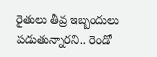రైతులు తీవ్ర ఇబ్బందులు పడుతున్నారని.. రెండో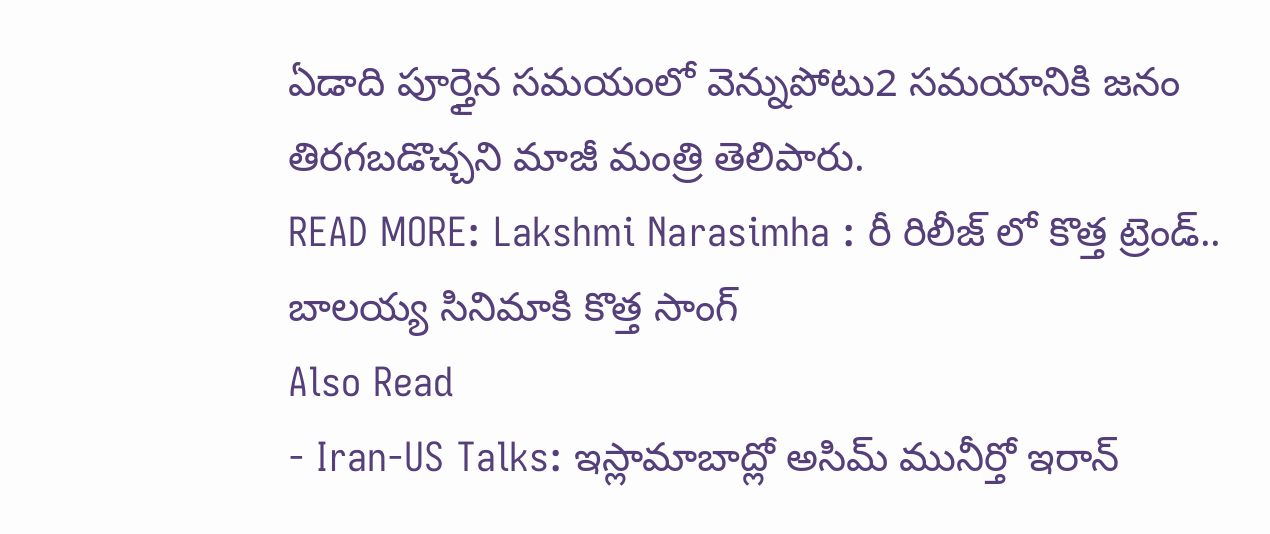ఏడాది పూర్తైన సమయంలో వెన్నుపోటు2 సమయానికి జనం తిరగబడొచ్చని మాజీ మంత్రి తెలిపారు.
READ MORE: Lakshmi Narasimha : రీ రిలీజ్ లో కొత్త ట్రెండ్.. బాలయ్య సినిమాకి కొత్త సాంగ్
Also Read
- Iran-US Talks: ఇస్లామాబాద్లో అసిమ్ మునీర్తో ఇరాన్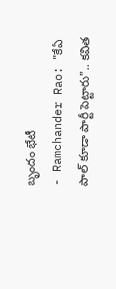బృందం భేటీ
- Ramchander Rao: "కేఏ పాల్ కూడా పార్టీ పెట్టారు".. కవిత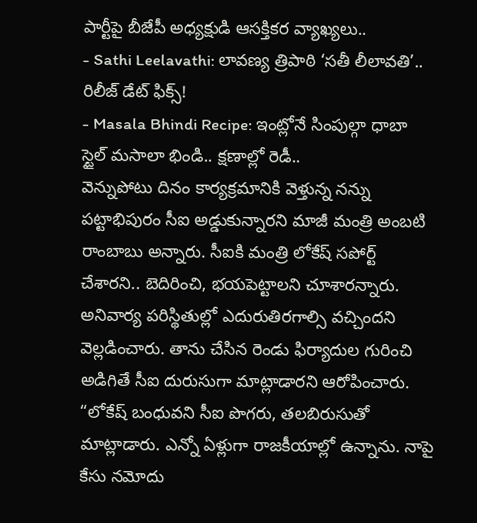పార్టీపై బీజేపీ అధ్యక్షుడి ఆసక్తికర వ్యాఖ్యలు..
- Sathi Leelavathi: లావణ్య త్రిపాఠి ‘సతీ లీలావతి’.. రిలీజ్ డేట్ ఫిక్స్!
- Masala Bhindi Recipe: ఇంట్లోనే సింపుల్గా ధాబా స్టైల్ మసాలా భిండి.. క్షణాల్లో రెడీ..
వెన్నుపోటు దినం కార్యక్రమానికి వెళ్తున్న నన్ను పట్టాభిపురం సీఐ అడ్డుకున్నారని మాజీ మంత్రి అంబటి రాంబాబు అన్నారు. సీఐకి మంత్రి లోకేష్ సపోర్ట్ చేశారని.. బెదిరించి, భయపెట్టాలని చూశారన్నారు. అనివార్య పరిస్థితుల్లో ఎదురుతిరగాల్సి వచ్చిందని వెల్లడించారు. తాను చేసిన రెండు ఫిర్యాదుల గురించి అడిగితే సీఐ దురుసుగా మాట్లాడారని ఆరోపించారు. “లోకేష్ బంధువని సీఐ పొగరు, తలబిరుసుతో మాట్లాడారు. ఎన్నో ఏళ్లుగా రాజకీయాల్లో ఉన్నాను. నాపై కేసు నమోదు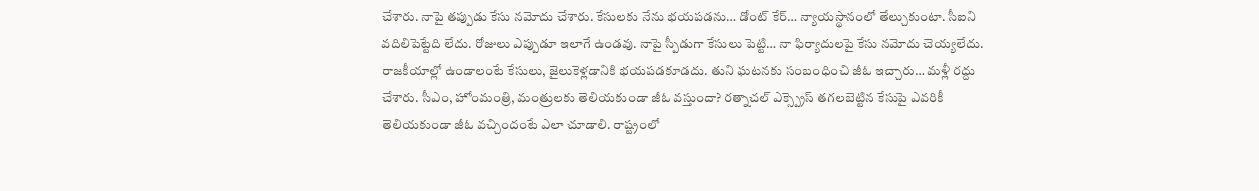చేశారు. నాపై తప్పుడు కేసు నమోదు చేశారు. కేసులకు నేను భయపడను… డోంట్ కేర్… న్యాయస్థానంలో తేల్చుకుంటా. సీఐని వదిలిపెట్టేది లేదు. రోజులు ఎప్పుడూ ఇలాగే ఉండవు. నాపై స్పీడుగా కేసులు పెట్టి… నా ఫిర్యాదులపై కేసు నమోదు చెయ్యలేదు. రాజకీయాల్లో ఉండాలంటే కేసులు, జైలుకెళ్లడానికి భయపడకూడదు. తుని ఘటనకు సంబంధించి జీఓ ఇచ్చారు… మళ్లీ రద్దు చేశారు. సీఎం, హోంమంత్రి, మంత్రులకు తెలియకుండా జీఓ వస్తుందా? రత్నాచల్ ఎక్స్ప్రెస్ తగలబెట్టిన కేసుపై ఎవరికీ తెలియకుండా జీఓ వచ్చిందంటే ఎలా చూడాలి. రాష్ట్రంలో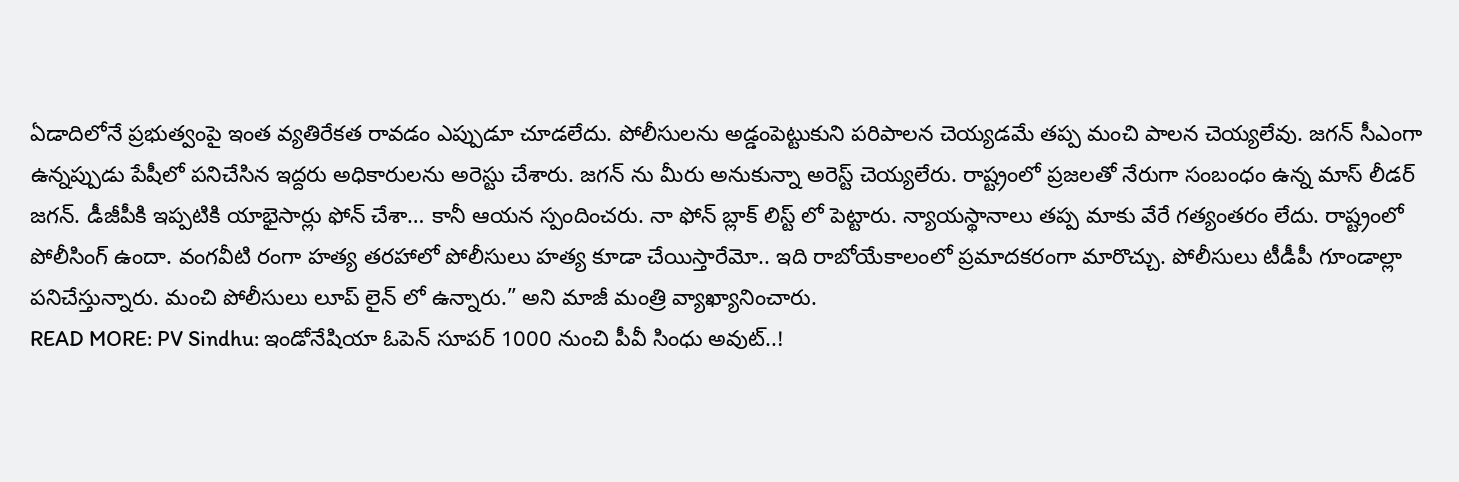ఏడాదిలోనే ప్రభుత్వంపై ఇంత వ్యతిరేకత రావడం ఎప్పుడూ చూడలేదు. పోలీసులను అడ్డంపెట్టుకుని పరిపాలన చెయ్యడమే తప్ప మంచి పాలన చెయ్యలేవు. జగన్ సీఎంగా ఉన్నప్పుడు పేషీలో పనిచేసిన ఇద్దరు అధికారులను అరెస్టు చేశారు. జగన్ ను మీరు అనుకున్నా అరెస్ట్ చెయ్యలేరు. రాష్ట్రంలో ప్రజలతో నేరుగా సంబంధం ఉన్న మాస్ లీడర్ జగన్. డీజీపీకి ఇప్పటికి యాభైసార్లు ఫోన్ చేశా… కానీ ఆయన స్పందించరు. నా ఫోన్ బ్లాక్ లిస్ట్ లో పెట్టారు. న్యాయస్థానాలు తప్ప మాకు వేరే గత్యంతరం లేదు. రాష్ట్రంలో పోలీసింగ్ ఉందా. వంగవీటి రంగా హత్య తరహాలో పోలీసులు హత్య కూడా చేయిస్తారేమో.. ఇది రాబోయేకాలంలో ప్రమాదకరంగా మారొచ్చు. పోలీసులు టీడీపీ గూండాల్లా పనిచేస్తున్నారు. మంచి పోలీసులు లూప్ లైన్ లో ఉన్నారు.” అని మాజీ మంత్రి వ్యాఖ్యానించారు.
READ MORE: PV Sindhu: ఇండోనేషియా ఓపెన్ సూపర్ 1000 నుంచి పీవీ సింధు అవుట్..!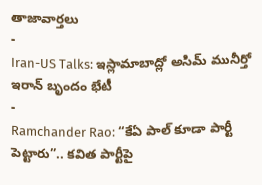తాజావార్తలు
-
Iran-US Talks: ఇస్లామాబాద్లో అసిమ్ మునీర్తో ఇరాన్ బృందం భేటీ
-
Ramchander Rao: “కేఏ పాల్ కూడా పార్టీ పెట్టారు”.. కవిత పార్టీపై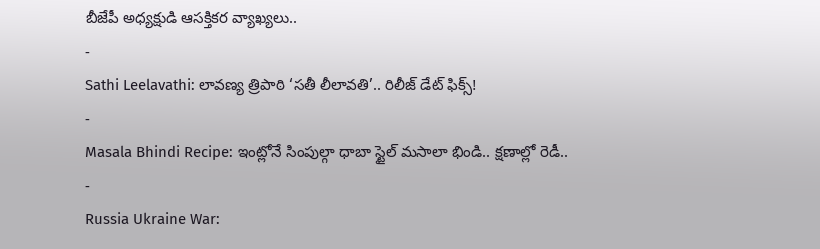బీజేపీ అధ్యక్షుడి ఆసక్తికర వ్యాఖ్యలు..
-
Sathi Leelavathi: లావణ్య త్రిపాఠి ‘సతీ లీలావతి’.. రిలీజ్ డేట్ ఫిక్స్!
-
Masala Bhindi Recipe: ఇంట్లోనే సింపుల్గా ధాబా స్టైల్ మసాలా భిండి.. క్షణాల్లో రెడీ..
-
Russia Ukraine War: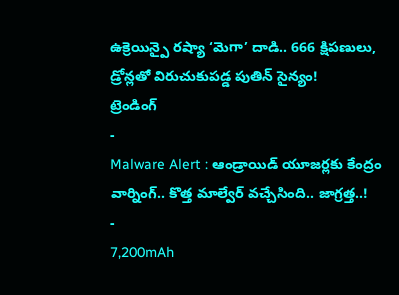ఉక్రెయిన్పై రష్యా ‘మెగా’ దాడి.. 666 క్షిపణులు, డ్రోన్లతో విరుచుకుపడ్డ పుతిన్ సైన్యం!
ట్రెండింగ్
-
Malware Alert : ఆండ్రాయిడ్ యూజర్లకు కేంద్రం వార్నింగ్.. కొత్త మాల్వేర్ వచ్చేసింది.. జాగ్రత్త..!
-
7,200mAh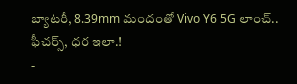బ్యాటరీ, 8.39mm మందంతో Vivo Y6 5G లాంచ్.. ఫీచర్స్, ధర ఇలా.!
-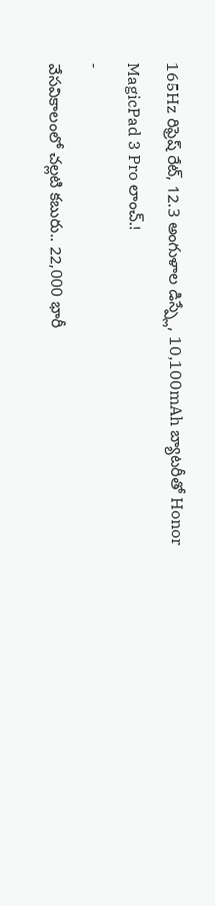165Hz రిఫ్రెష్ రేట్, 12.3 అంగుళాల డిస్ప్లే, 10,100mAh బ్యాటరీతో Honor MagicPad 3 Pro లాంచ్.!
-
వేసవికాలంలో చల్లటి కబురు.. 22,000 భారీ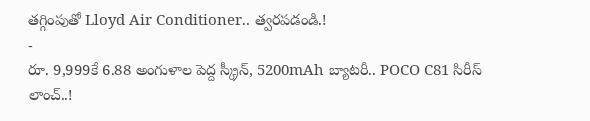తగ్గింపుతో Lloyd Air Conditioner.. త్వరపడండి.!
-
రూ. 9,999కే 6.88 అంగుళాల పెద్ద స్క్రీన్, 5200mAh బ్యాటరీ.. POCO C81 సిరీస్ లాంచ్..!